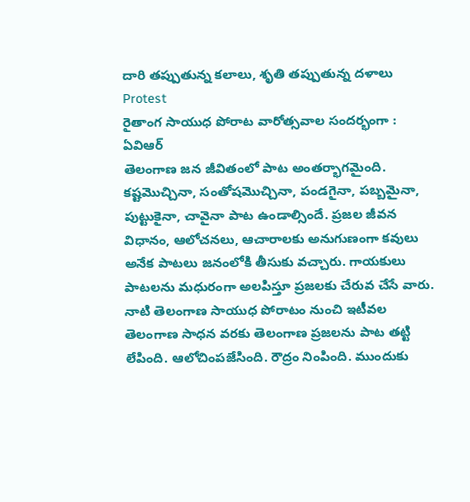దారి తప్పుతున్న కలాలు, శృతి తప్పుతున్న దళాలు
Protest
రైతాంగ సాయుధ పోరాట వారోత్సవాల సందర్భంగా : ఏవిఆర్
తెలంగాణ జన జీవితంలో పాట అంతర్భాగమైంది. కష్టమొచ్చినా, సంతోషమొచ్చినా, పండగైనా, పబ్బమైనా, పుట్టుకైనా, చావైనా పాట ఉండాల్సిందే. ప్రజల జీవన విధానం, ఆలోచనలు, ఆచారాలకు అనుగుణంగా కవులు అనేక పాటలు జనంలోకి తీసుకు వచ్చారు. గాయకులు పాటలను మధురంగా అలపిస్తూ ప్రజలకు చేరువ చేసే వారు. నాటి తెలంగాణ సాయుధ పోరాటం నుంచి ఇటీవల తెలంగాణ సాధన వరకు తెలంగాణ ప్రజలను పాట తట్టి లేపింది. ఆలోచింపజేసింది. రౌద్రం నింపింది. ముందుకు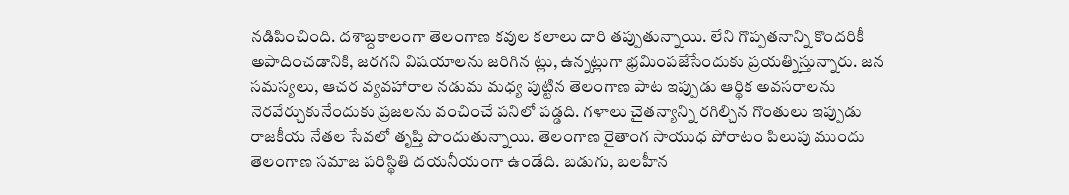నడిపించింది. దశాబ్దకాలంగా తెలంగాణ కవుల కలాలు దారి తప్పుతున్నాయి. లేని గొప్పతనాన్ని కొందరికీ అపాదించడానికి, జరగని విషయాలను జరిగిన ట్లు, ఉన్నట్లుగా భ్రమింపజేసేందుకు ప్రయత్నిస్తున్నారు. జన సమస్యలు, ఆచర వ్యవహారాల నడుమ మధ్య పుట్టిన తెలంగాణ పాట ఇప్పుడు ఆర్థిక అవసరాలను నెరవేర్చుకునేందుకు ప్రజలను వంచించే పనిలో పడ్డది. గళాలు చైతన్యాన్ని రగిల్చిన గొంతులు ఇప్పుడు రాజకీయ నేతల సేవలో తృప్తి పొందుతున్నాయి. తెలంగాణ రైతాంగ సాయుధ పోరాటం పిలుపు ముందు తెలంగాణ సమాజ పరిస్థితి దయనీయంగా ఉండేది. బడుగు, బలహీన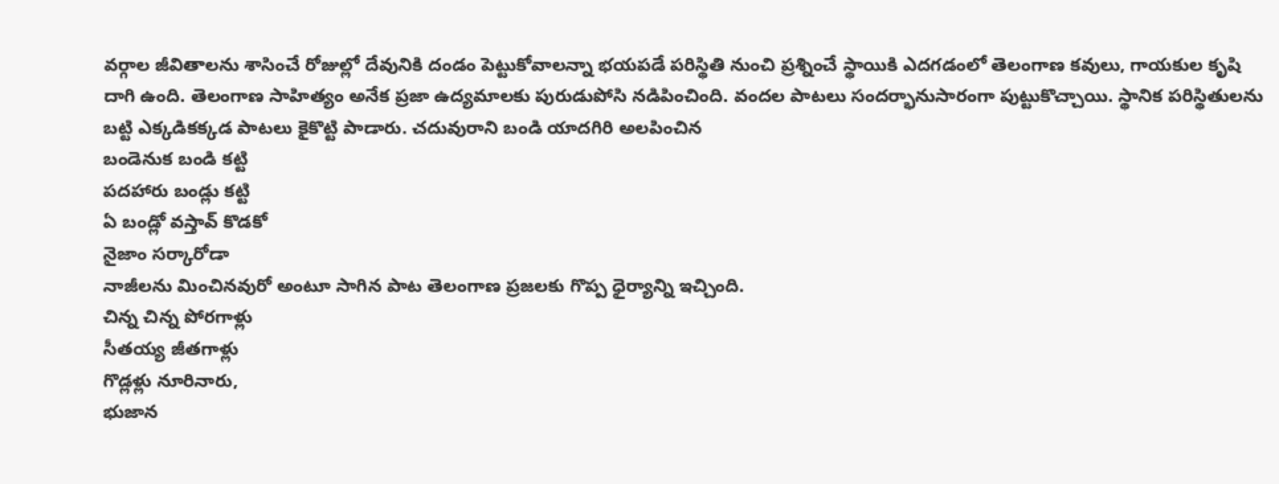వర్గాల జీవితాలను శాసించే రోజుల్లో దేవునికి దండం పెట్టుకోవాలన్నా భయపడే పరిస్థితి నుంచి ప్రశ్నించే స్థాయికి ఎదగడంలో తెలంగాణ కవులు, గాయకుల కృషి దాగి ఉంది. తెలంగాణ సాహిత్యం అనేక ప్రజా ఉద్యమాలకు పురుడుపోసి నడిపించింది. వందల పాటలు సందర్భానుసారంగా పుట్టుకొచ్చాయి. స్థానిక పరిస్థితులను బట్టి ఎక్కడికక్కడ పాటలు కైకొట్టి పాడారు. చదువురాని బండి యాదగిరి అలపించిన
బండెనుక బండి కట్టి
పదహారు బండ్లు కట్టి
ఏ బండ్లో వస్తావ్ కొడకో
నైజాం సర్కారోడా
నాజీలను మించినవురో అంటూ సాగిన పాట తెలంగాణ ప్రజలకు గొప్ప ధైర్యాన్ని ఇచ్చింది.
చిన్న చిన్న పోరగాళ్లు
సీతయ్య జీతగాళ్లు
గొడ్లళ్లు నూరినారు,
భుజాన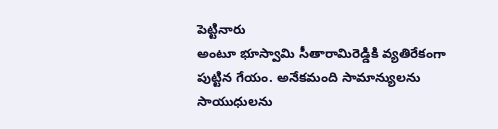పెట్టినారు
అంటూ భూస్వామి సీతారామిరెడ్డికి వ్యతిరేకంగా పుట్టిన గేయం. అనేకమంది సామాన్యులను సాయుధులను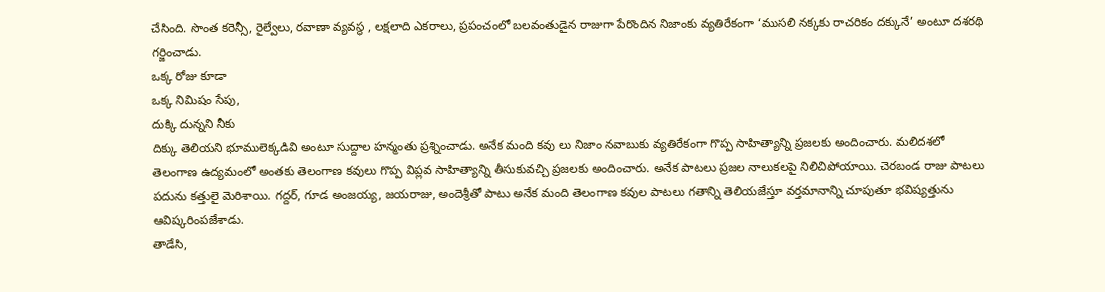చేసింది. సొంత కరెన్సీ, రైల్వేలు, రవాణా వ్యవస్థ , లక్షలాది ఎకరాలు, ప్రపంచంలో బలవంతుడైన రాజుగా పేరొందిన నిజాంకు వ్యతిరేకంగా ‘ముసలి నక్కకు రాచరికం దక్కునే’ అంటూ దశరథి గర్జించాడు.
ఒక్క రోజు కూడా
ఒక్క నిమిషం సేపు,
దుక్కి దున్నని నీకు
దిక్కు తెలియని భూములెక్కడివి అంటూ సుద్దాల హన్మంతు ప్రశ్నించాడు. అనేక మంది కవు లు నిజాం నవాబుకు వ్యతిరేకంగా గొప్ప సాహిత్యాన్ని ప్రజలకు అందించారు. మలిదశలో తెలంగాణ ఉద్యమంలో అంతకు తెలంగాణ కవులు గొప్ప విప్లవ సాహిత్యాన్ని తీసుకువచ్చి ప్రజలకు అందించారు. అనేక పాటలు ప్రజల నాలుకలపై నిలిచిపోయాయి. చెరబండ రాజు పాటలు పదును కత్తులై మెరిశాయి. గద్దర్, గూడ అంజయ్య, జయరాజు, అందెశ్రీతో పాటు అనేక మంది తెలంగాణ కవుల పాటలు గతాన్ని తెలియజేస్తూ వర్తమానాన్ని చూపుతూ భవిష్యత్తును ఆవిష్కరింపజేశాడు.
తాడేసి,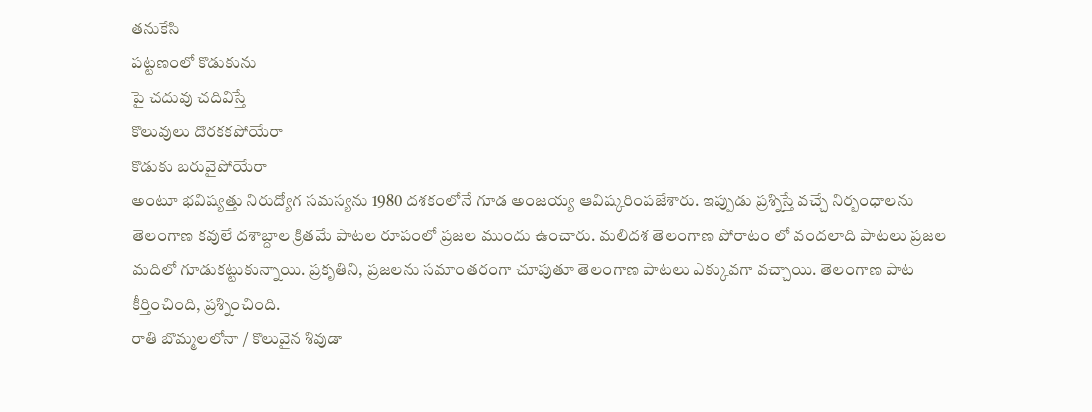తనుకేసి
పట్టణంలో కొడుకును
పై చదువు చదివిస్తే
కొలువులు దొరకకపోయేరా
కొడుకు బరువైపోయేరా
అంటూ భవిష్యత్తు నిరుద్యోగ సమస్యను 1980 దశకంలోనే గూడ అంజయ్య ఆవిష్కరింపజేశారు. ఇప్పుడు ప్రశ్నిస్తే వచ్చే నిర్బంధాలను తెలంగాణ కవులే దశాబ్దాల క్రితమే పాటల రూపంలో ప్రజల ముందు ఉంచారు. మలిదశ తెలంగాణ పోరాటం లో వందలాది పాటలు ప్రజల మదిలో గూడుకట్టుకున్నాయి. ప్రకృతిని, ప్రజలను సమాంతరంగా చూపుతూ తెలంగాణ పాటలు ఎక్కువగా వచ్చాయి. తెలంగాణ పాట కీర్తించింది, ప్రశ్నించింది.
రాతి బొమ్మలలోనా / కొలువైన శివుడా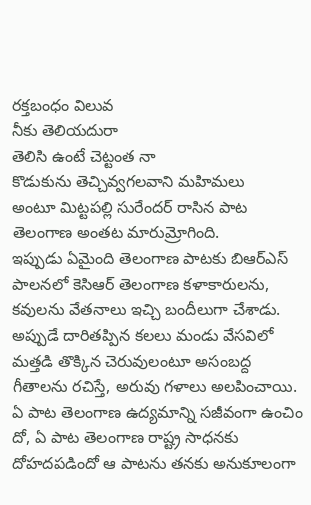రక్తబంధం విలువ
నీకు తెలియదురా
తెలిసి ఉంటే చెట్టంత నా
కొడుకును తెచ్చివ్వగలవాని మహిమలు
అంటూ మిట్టపల్లి సురేందర్ రాసిన పాట తెలంగాణ అంతట మారుమ్రోగింది.
ఇప్పుడు ఏమైంది తెలంగాణ పాటకు బిఆర్ఎస్ పాలనలో కెసిఆర్ తెలంగాణ కళాకారులను, కవులను వేతనాలు ఇచ్చి బందీలుగా చేశాడు. అప్పుడే దారితప్పిన కలలు మండు వేసవిలో మత్తడి తొక్కిన చెరువులంటూ అసంబద్ద గీతాలను రచిస్తే, అరువు గళాలు అలపించాయి. ఏ పాట తెలంగాణ ఉద్యమాన్ని సజీవంగా ఉంచిం దో, ఏ పాట తెలంగాణ రాష్ట్ర సాధనకు దోహదపడిందో ఆ పాటను తనకు అనుకూలంగా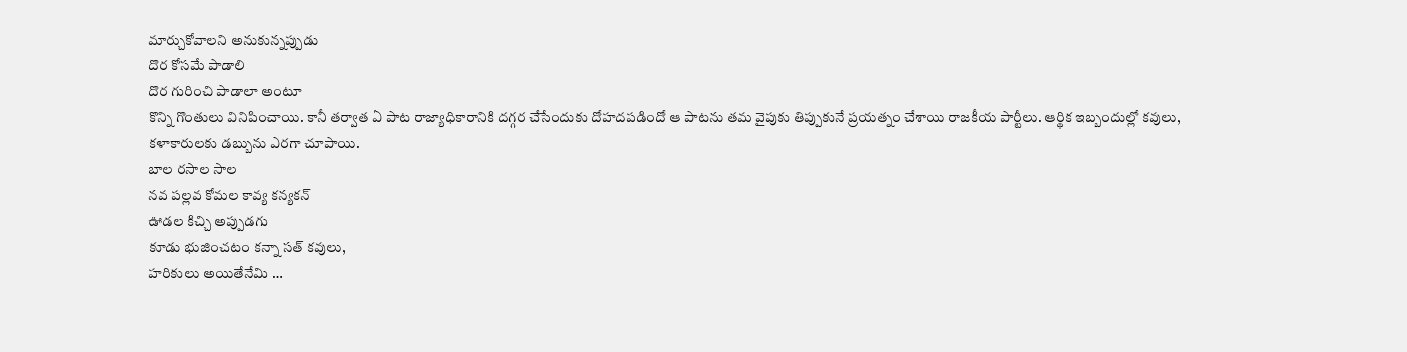మార్చుకోవాలని అనుకున్నప్పుడు
దొర కోసమే పాడాలి
దొర గురించి పాడాలా అంటూ
కొన్ని గొంతులు వినిపించాయి. కానీ తర్వాత ఏ పాట రాజ్యాధికారానికి దగ్గర చేసేందుకు దోహదపడిందో ఆ పాటను తమ వైపుకు తిప్పుకునే ప్రయత్నం చేశాయి రాజకీయ పార్టీలు. ఆర్థిక ఇబ్బందుల్లో కవులు, కళాకారులకు డబ్బును ఎరగా చూపాయి.
బాల రసాల సాల
నవ పల్లవ కోమల కావ్య కన్యకన్
ఊడల కిచ్చి అప్పుడగు
కూడు భుజించటం కన్నా సత్ కవులు,
హరికులు అయితేనేమి …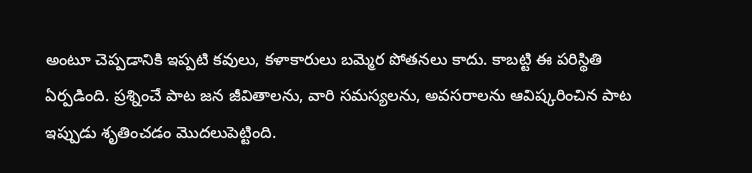అంటూ చెప్పడానికి ఇప్పటి కవులు, కళాకారులు బమ్మెర పోతనలు కాదు. కాబట్టి ఈ పరిస్థితి ఏర్పడింది. ప్రశ్నించే పాట జన జీవితాలను, వారి సమస్యలను, అవసరాలను ఆవిష్కరించిన పాట ఇప్పుడు శృతించడం మొదలుపెట్టింది.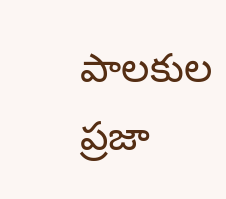పాలకుల ప్రజా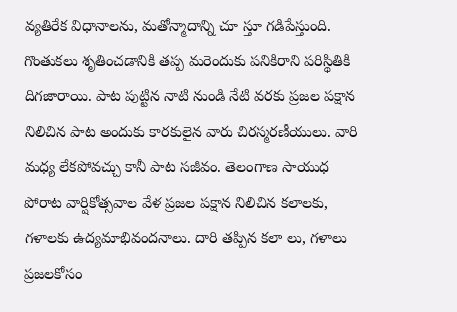వ్యతిరేక విధానాలను, మతోన్మాదాన్ని చూ స్తూ గడిపేస్తుంది. గొంతుకలు శృతించడానికి తప్ప మరెందుకు పనికిరాని పరిస్థితికి దిగజారాయి. పాట పుట్టిన నాటి నుండి నేటి వరకు ప్రజల పక్షాన నిలిచిన పాట అందుకు కారకులైన వారు చిరస్మరణీయులు. వారి మధ్య లేకపోవచ్చు కానీ పాట సజీవం. తెలంగాణ సాయుధ పోరాట వార్షికోత్సవాల వేళ ప్రజల పక్షాన నిలిచిన కలాలకు, గళాలకు ఉద్యమాభివందనాలు. దారి తప్పిన కలా లు, గళాలు ప్రజలకోసం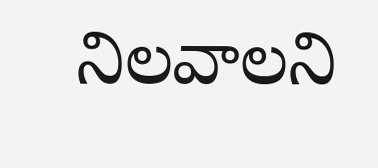నిలవాలని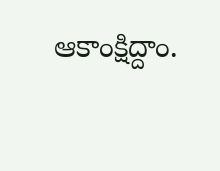ఆకాంక్షిద్దాం.